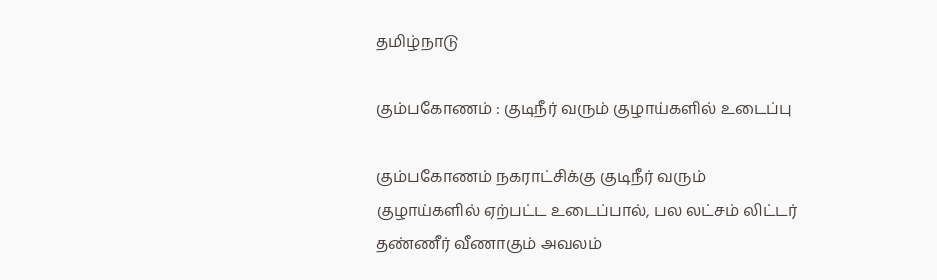தமிழ்நாடு

கும்பகோணம் : குடிநீர் வரும் குழாய்களில் உடைப்பு

கும்பகோணம் நகராட்சிக்கு குடிநீர் வரும் குழாய்களில் ஏற்பட்ட உடைப்பால், பல லட்சம் லிட்டர் தண்ணீர் வீணாகும் அவலம்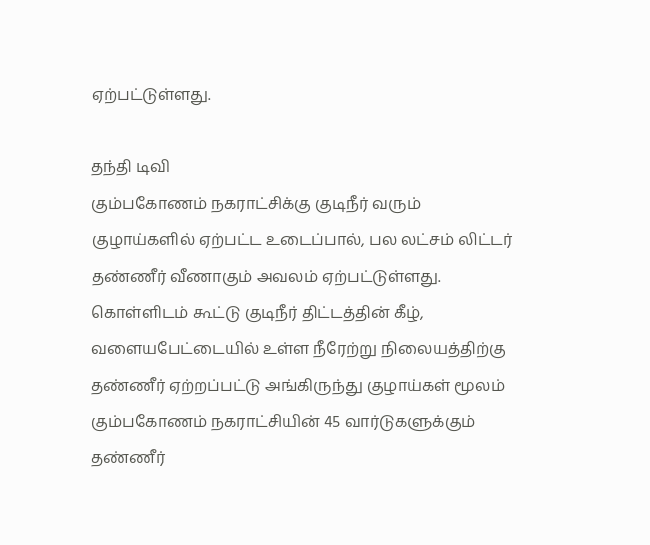ஏற்பட்டுள்ளது.

தந்தி டிவி
கும்பகோணம் நகராட்சிக்கு குடிநீர் வரும் குழாய்களில் ஏற்பட்ட உடைப்பால், பல லட்சம் லிட்டர் தண்ணீர் வீணாகும் அவலம் ஏற்பட்டுள்ளது. கொள்ளிடம் கூட்டு குடிநீர் திட்டத்தின் கீழ், வளையபேட்டையில் உள்ள நீரேற்று நிலையத்திற்கு தண்ணீர் ஏற்றப்பட்டு அங்கிருந்து குழாய்கள் மூலம் கும்பகோணம் நகராட்சியின் 45 வார்டுகளுக்கும் தண்ணீர்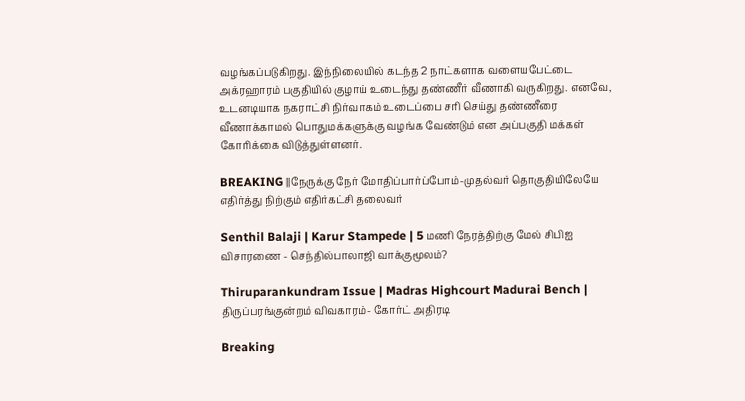வழங்கப்படுகிறது. இந்நிலையில் கடந்த 2 நாட்களாக வளையபேட்டை அக்ரஹாரம் பகுதியில் குழாய் உடைந்து தண்ணீர் வீணாகி வருகிறது. எனவே, உடனடியாக நகராட்சி நிர்வாகம் உடைப்பை சரி செய்து தண்ணீரை வீணாக்காமல் பொதுமக்களுக்கு வழங்க வேண்டும் என அப்பகுதி மக்கள் கோரிக்கை விடுத்துள்ளனர்.

BREAKING ||நேருக்கு நேர் மோதிப்பார்ப்போம்-முதல்வர் தொகுதியிலேயே எதிர்த்து நிற்கும் எதிர்கட்சி தலைவர்

Senthil Balaji | Karur Stampede | 5 மணி நேரத்திற்கு மேல் சிபிஐ விசாரணை - செந்தில்பாலாஜி வாக்குமூலம்?

Thiruparankundram Issue | Madras Highcourt Madurai Bench | திருப்பரங்குன்றம் விவகாரம்- கோர்ட் அதிரடி

Breaking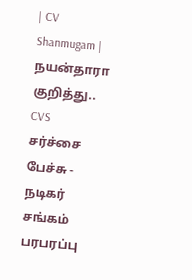| CV Shanmugam | நயன்தாரா குறித்து.. CVS சர்ச்சை பேச்சு - நடிகர் சங்கம் பரபரப்பு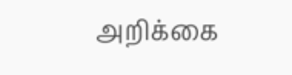அறிக்கை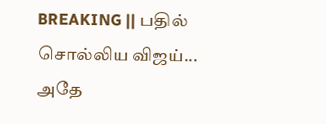BREAKING || பதில் சொல்லிய விஜய்... அதே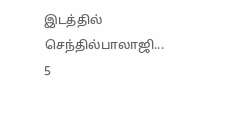இடத்தில் செந்தில்பாலாஜி... 5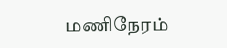மணிநேரம்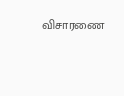விசாரணை